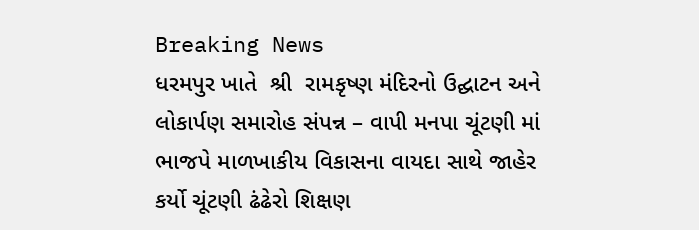Breaking News
ધરમપુર ખાતે  શ્રી  રામકૃષ્ણ મંદિરનો ઉદ્ઘાટન અને લોકાર્પણ સમારોહ સંપન્ન – વાપી મનપા ચૂંટણી માં ભાજપે માળખાકીય વિકાસના વાયદા સાથે જાહેર કર્યો ચૂંટણી ઢંઢેરો શિક્ષણ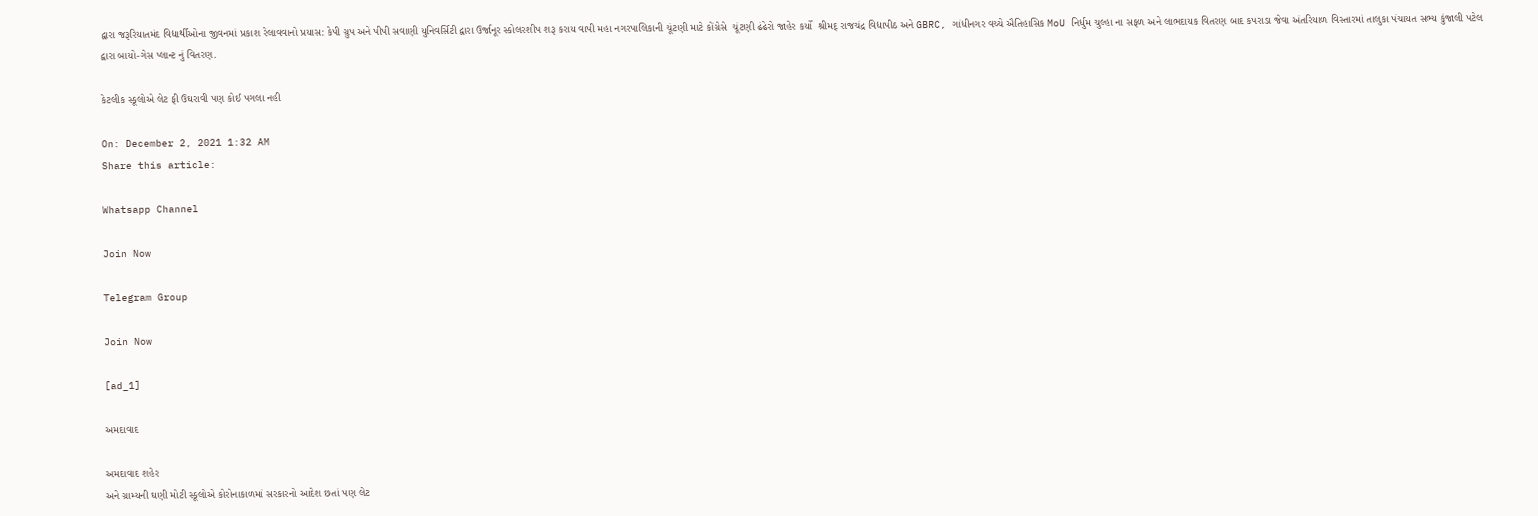દ્વારા જરૂરિયાતમંદ વિદ્યાર્થીઓના જીવનમાં પ્રકાશ રેલાવવાનો પ્રયાસ: કેપી ગ્રુપ અને પીપી સવાણી યુનિવર્સિટી દ્વારા ઉર્જાનૂર સ્કોલરશીપ શરૂ કરાય વાપી મહા નગરપાલિકાની ચૂંટણી માટે કોંગ્રેસે  ચૂંટણી ઢંઢેરો જાહેર કર્યો  શ્રીમદ્ રાજચંદ્ર વિદ્યાપીઠ અને GBRC, ગાંધીનગર વચ્ચે ઐતિહાસિક MoU નિર્ધુમ ચુલ્હા ના સફળ અને લાભદાયક વિતરણ બાદ કપરાડા જેવા અંતરિયાળ વિસ્તારમાં તાલુકા પંચાયત સભ્ય કુંજાલી પટેલ દ્વારા બાયો-ગેસ પ્લાન્ટ નું વિતરણ.

કેટલીક સ્કૂલોએ લેટ ફી ઉઘરાવી પણ કોઈ પગલા નહી

On: December 2, 2021 1:32 AM
Share this article:

Whatsapp Channel

Join Now

Telegram Group

Join Now

[ad_1]

અમદાવાદ

અમદાવાદ શહેર
અને ગ્રામ્યની ઘણી મોટી સ્કૂલોએ કોરોનાકાળમાં સરકારનો આદેશ છતાં પણ લેટ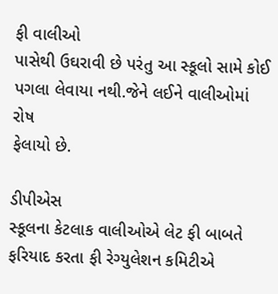ફી વાલીઓ
પાસેથી ઉઘરાવી છે પરંતુ આ સ્કૂલો સામે કોઈ પગલા લેવાયા નથી.જેને લઈને વાલીઓમાં રોષ
ફેલાયો છે.

ડીપીએસ
સ્કૂલના કેટલાક વાલીઓએ લેટ ફી બાબતે ફરિયાદ કરતા ફી રેગ્યુલેશન કમિટીએ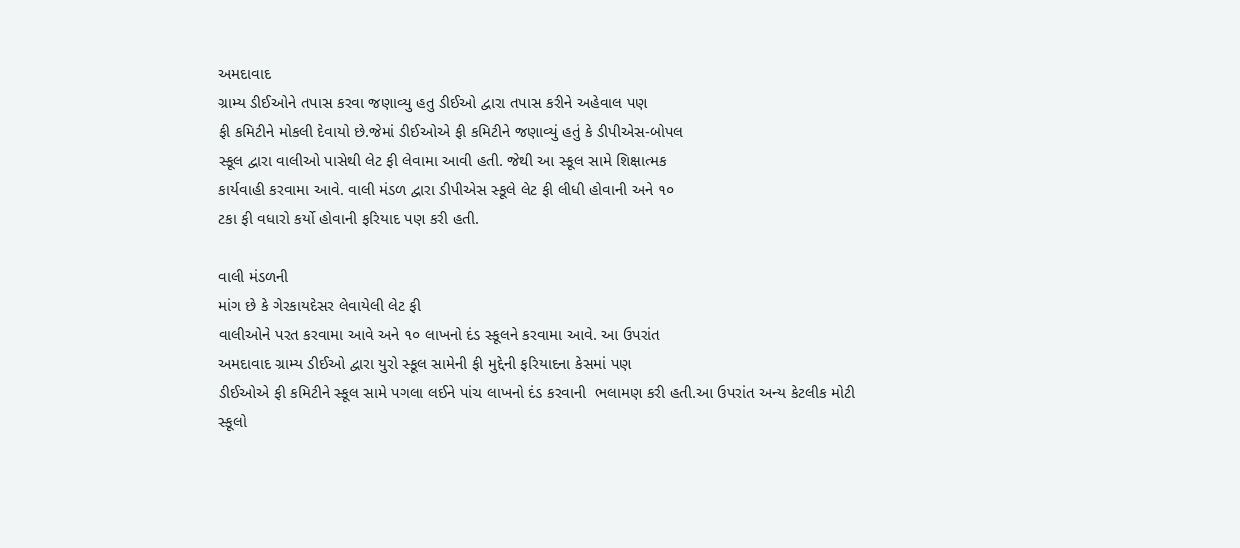અમદાવાદ
ગ્રામ્ય ડીઈઓને તપાસ કરવા જણાવ્યુ હતુ ડીઈઓ દ્વારા તપાસ કરીને અહેવાલ પણ
ફી કમિટીને મોકલી દેવાયો છે.જેમાં ડીઈઓએ ફી કમિટીને જણાવ્યું હતું કે ડીપીએસ-બોપલ
સ્કૂલ દ્વારા વાલીઓ પાસેથી લેટ ફી લેવામા આવી હતી. જેથી આ સ્કૂલ સામે શિક્ષાત્મક
કાર્યવાહી કરવામા આવે. વાલી મંડળ દ્વારા ડીપીએસ સ્કૂલે લેટ ફી લીધી હોવાની અને ૧૦
ટકા ફી વધારો કર્યો હોવાની ફરિયાદ પણ કરી હતી.

વાલી મંડળની
માંગ છે કે ગેરકાયદેસર લેવાયેલી લેટ ફી
વાલીઓને પરત કરવામા આવે અને ૧૦ લાખનો દંડ સ્કૂલને કરવામા આવે. આ ઉપરાંત
અમદાવાદ ગ્રામ્ય ડીઈઓ દ્વારા યુરો સ્કૂલ સામેની ફી મુદ્દેની ફરિયાદના કેસમાં પણ
ડીઈઓએ ફી કમિટીને સ્કૂલ સામે પગલા લઈને પાંચ લાખનો દંડ કરવાની  ભલામણ કરી હતી.આ ઉપરાંત અન્ય કેટલીક મોટી
સ્કૂલો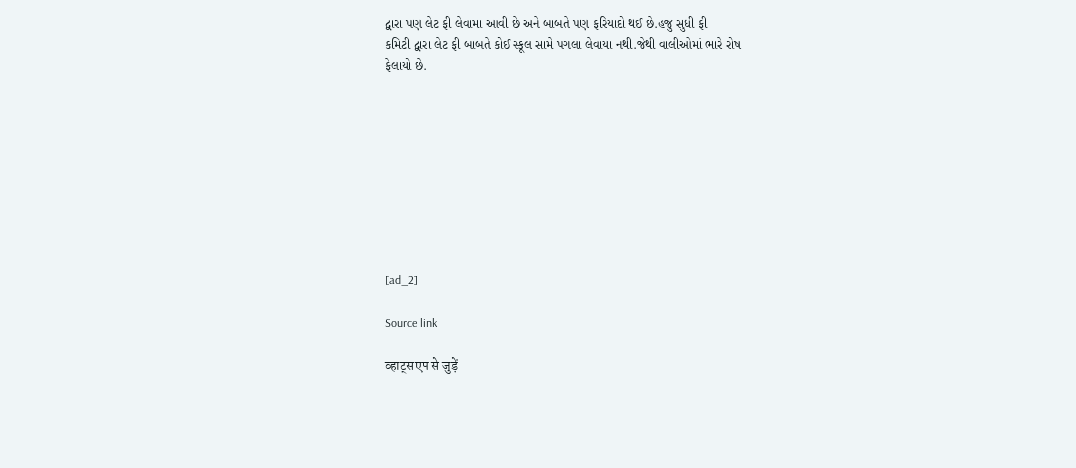દ્વારા પણ લેટ ફી લેવામા આવી છે અને બાબતે પણ ફરિયાદો થઈ છે.હજુ સુધી ફી
કમિટી દ્વારા લેટ ફી બાબતે કોઈ સ્કૂલ સામે પગલા લેવાયા નથી.જેથી વાલીઓમાં ભારે રોષ
ફેલાયો છે.









[ad_2]

Source link

व्हाट्सएप से जुड़ें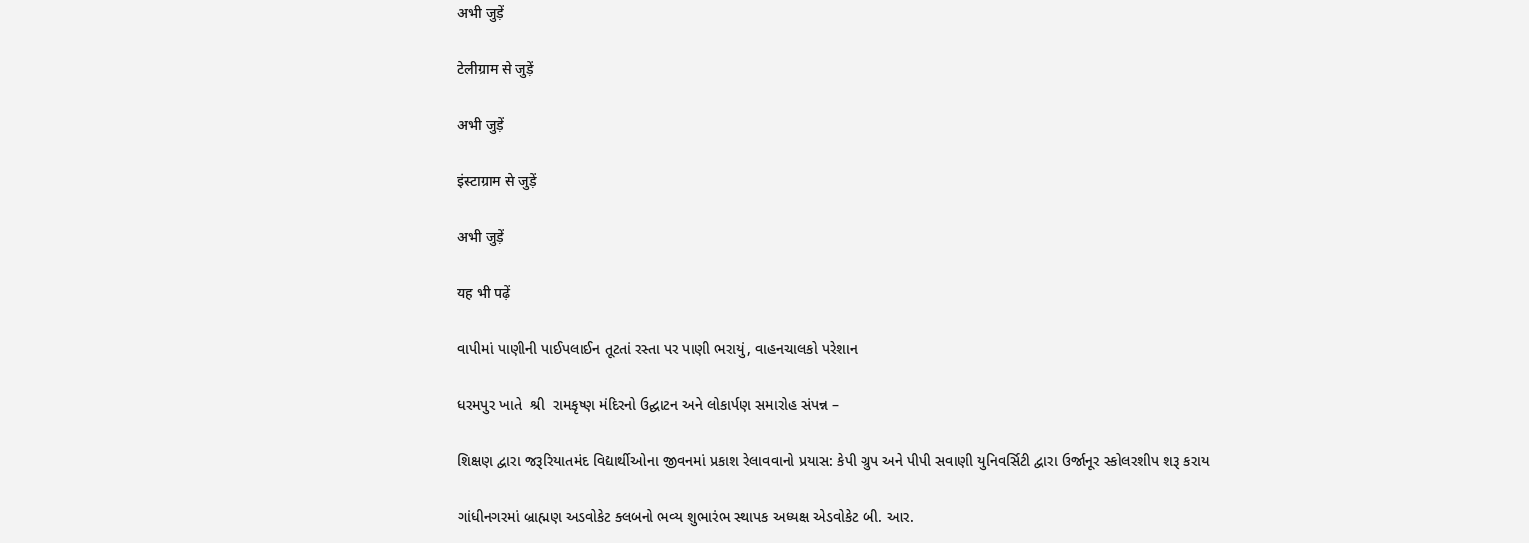अभी जुड़ें

टेलीग्राम से जुड़ें

अभी जुड़ें

इंस्टाग्राम से जुड़ें

अभी जुड़ें

यह भी पढ़ें

વાપીમાં પાણીની પાઈપલાઈન તૂટતાં રસ્તા પર પાણી ભરાયું, વાહનચાલકો પરેશાન

ધરમપુર ખાતે  શ્રી  રામકૃષ્ણ મંદિરનો ઉદ્ઘાટન અને લોકાર્પણ સમારોહ સંપન્ન –

શિક્ષણ દ્વારા જરૂરિયાતમંદ વિદ્યાર્થીઓના જીવનમાં પ્રકાશ રેલાવવાનો પ્રયાસ: કેપી ગ્રુપ અને પીપી સવાણી યુનિવર્સિટી દ્વારા ઉર્જાનૂર સ્કોલરશીપ શરૂ કરાય

ગાંધીનગરમાં બ્રાહ્મણ અડવોકેટ ક્લબનો ભવ્ય શુભારંભ સ્થાપક અધ્યક્ષ એડવોકેટ બી. આર.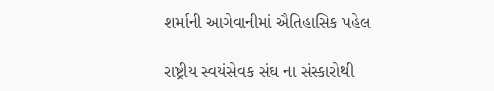શર્માની આગેવાનીમાં ઐતિહાસિક પહેલ

રાષ્ટ્રીય સ્વયંસેવક સંઘ ના સંસ્કારોથી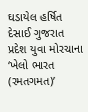ઘડાયેલ હર્ષિત દેસાઈ ગુજરાત પ્રદેશ યુવા મોરચાના ‘ખેલો ભારત (રમતગમત)’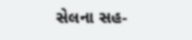સેલના સહ-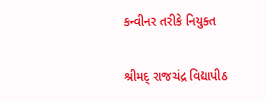કન્વીનર તરીકે નિયુક્ત

શ્રીમદ્ રાજચંદ્ર વિદ્યાપીઠ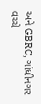અને GBRC, ગાંધીનગર વચ્ચે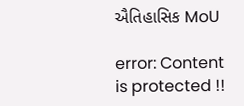ઐતિહાસિક MoU

error: Content is protected !!